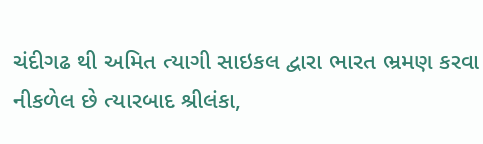ચંદીગઢ થી અમિત ત્યાગી સાઇકલ દ્વારા ભારત ભ્રમણ કરવા નીકળેલ છે ત્યારબાદ શ્રીલંકા,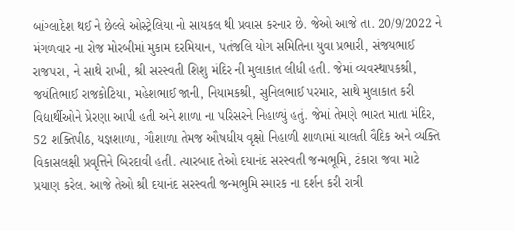બાંગ્લાદેશ થઈ ને છેલ્લે ઓસ્ટ્રેલિયા નો સાયકલ થી પ્રવાસ કરનાર છે. જેઓ આજે તા. 20/9/2022 ને મંગળવાર ના રોજ મોરબીમાં મુકામ દરમિયાન, પતંજલિ યોગ સમિતિના યુવા પ્રભારી, સંજયભાઈ રાજપરા, ને સાથે રાખી, શ્રી સરસ્વતી શિશુ મંદિર ની મુલાકાત લીધી હતી. જેમાં વ્યવસ્થાપકશ્રી, જયંતિભાઈ રાજકોટિયા, મહેશભાઈ જાની, નિયામકશ્રી, સુનિલભાઈ પરમાર, સાથે મુલાકાત કરી વિદ્યાર્થીઓને પ્રેરણા આપી હતી અને શાળા ના પરિસરને નિહાળ્યું હતું. જેમાં તેમણે ભારત માતા મંદિર, 52 શક્તિપીઠ, યજ્ઞશાળા, ગૌશાળા તેમજ ઔષધીય વૃક્ષો નિહાળી શાળામાં ચાલતી વૈદિક અને વ્યક્તિ વિકાસલક્ષી પ્રવૃત્તિને બિરદાવી હતી. ત્યારબાદ તેઓ દયાનંદ સરસ્વતી જન્મભૂમિ, ટંકારા જવા માટે પ્રયાણ કરેલ. આજે તેઓ શ્રી દયાનંદ સરસ્વતી જન્મભુમિ સ્મારક ના દર્શન કરી રાત્રી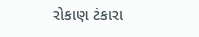રોકાણ ટંકારા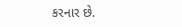કરનાર છે.